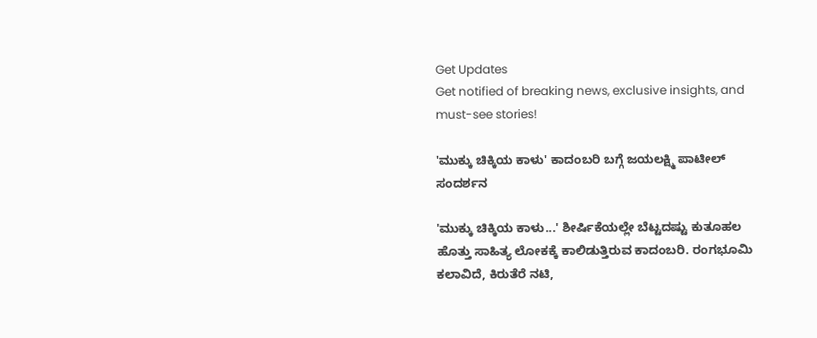Get Updates
Get notified of breaking news, exclusive insights, and must-see stories!

'ಮುಕ್ಕು ಚಿಕ್ಕಿಯ ಕಾಳು' ಕಾದಂಬರಿ ಬಗ್ಗೆ ಜಯಲಕ್ಷ್ಮಿ ಪಾಟೀಲ್ ಸಂದರ್ಶನ

'ಮುಕ್ಕು ಚಿಕ್ಕಿಯ ಕಾಳು...' ಶೀರ್ಷಿಕೆಯಲ್ಲೇ ಬೆಟ್ಟದಷ್ಟು ಕುತೂಹಲ ಹೊತ್ತು ಸಾಹಿತ್ಯ ಲೋಕಕ್ಕೆ ಕಾಲಿಡುತ್ತಿರುವ ಕಾದಂಬರಿ. ರಂಗಭೂಮಿ ಕಲಾವಿದೆ, ಕಿರುತೆರೆ ನಟಿ,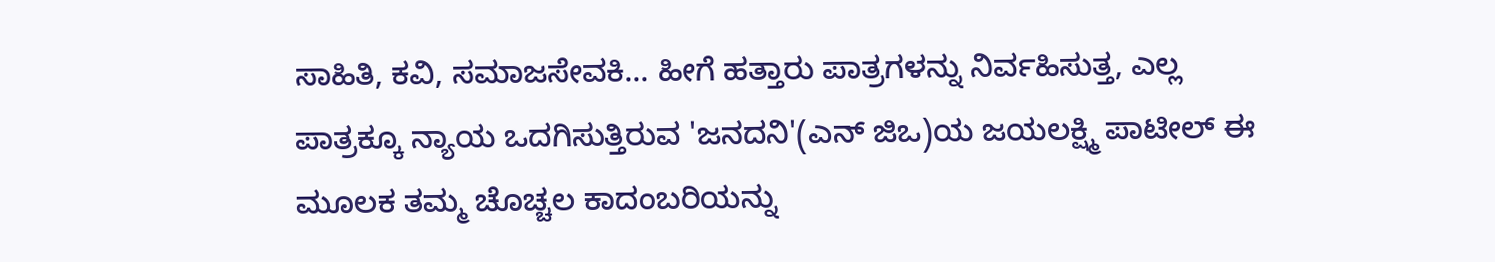ಸಾಹಿತಿ, ಕವಿ, ಸಮಾಜಸೇವಕಿ... ಹೀಗೆ ಹತ್ತಾರು ಪಾತ್ರಗಳನ್ನು ನಿರ್ವಹಿಸುತ್ತ, ಎಲ್ಲ ಪಾತ್ರಕ್ಕೂ ನ್ಯಾಯ ಒದಗಿಸುತ್ತಿರುವ 'ಜನದನಿ'(ಎನ್ ಜಿಒ)ಯ ಜಯಲಕ್ಷ್ಮಿ ಪಾಟೀಲ್ ಈ ಮೂಲಕ ತಮ್ಮ ಚೊಚ್ಚಲ ಕಾದಂಬರಿಯನ್ನು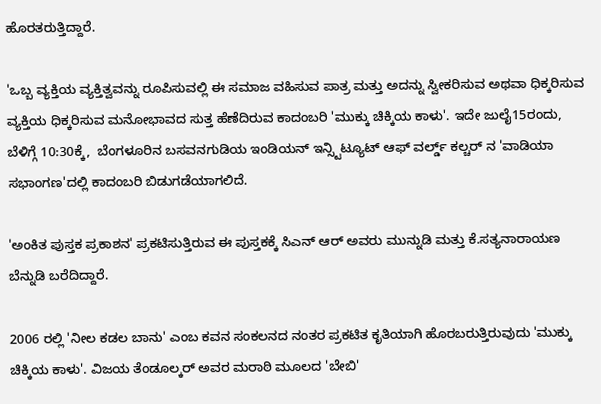ಹೊರತರುತ್ತಿದ್ದಾರೆ.

'ಒಬ್ಬ ವ್ಯಕ್ತಿಯ ವ್ಯಕ್ತಿತ್ವವನ್ನು ರೂಪಿಸುವಲ್ಲಿ ಈ ಸಮಾಜ ವಹಿಸುವ ಪಾತ್ರ ಮತ್ತು ಅದನ್ನು ಸ್ವೀಕರಿಸುವ ಅಥವಾ ಧಿಕ್ಕರಿಸುವ ವ್ಯಕ್ತಿಯ ಧಿಕ್ಕರಿಸುವ ಮನೋಭಾವದ ಸುತ್ತ ಹೆಣೆದಿರುವ ಕಾದಂಬರಿ 'ಮುಕ್ಕು ಚಿಕ್ಕಿಯ ಕಾಳು'. ಇದೇ ಜುಲೈ15ರಂದು, ಬೆಳಿಗ್ಗೆ 10:30ಕ್ಕೆ,  ಬೆಂಗಳೂರಿನ ಬಸವನಗುಡಿಯ ಇಂಡಿಯನ್ ಇನ್ಸ್ಟಿಟ್ಯೂಟ್ ಆಫ್ ವರ್ಲ್ಡ್ ಕಲ್ಚರ್ ನ 'ವಾಡಿಯಾ ಸಭಾಂಗಣ'ದಲ್ಲಿ ಕಾದಂಬರಿ ಬಿಡುಗಡೆಯಾಗಲಿದೆ.

'ಅಂಕಿತ ಪುಸ್ತಕ ಪ್ರಕಾಶನ' ಪ್ರಕಟಿಸುತ್ತಿರುವ ಈ ಪುಸ್ತಕಕ್ಕೆ ಸಿಎನ್ ಆರ್ ಅವರು ಮುನ್ನುಡಿ ಮತ್ತು ಕೆ.ಸತ್ಯನಾರಾಯಣ ಬೆನ್ನುಡಿ ಬರೆದಿದ್ದಾರೆ.

2006 ರಲ್ಲಿ 'ನೀಲ ಕಡಲ ಬಾನು' ಎಂಬ ಕವನ ಸಂಕಲನದ ನಂತರ ಪ್ರಕಟಿತ ಕೃತಿಯಾಗಿ ಹೊರಬರುತ್ತಿರುವುದು 'ಮುಕ್ಕು ಚಿಕ್ಕಿಯ ಕಾಳು'. ವಿಜಯ ತೆಂಡೂಲ್ಕರ್ ಅವರ ಮರಾಠಿ ಮೂಲದ 'ಬೇಬಿ'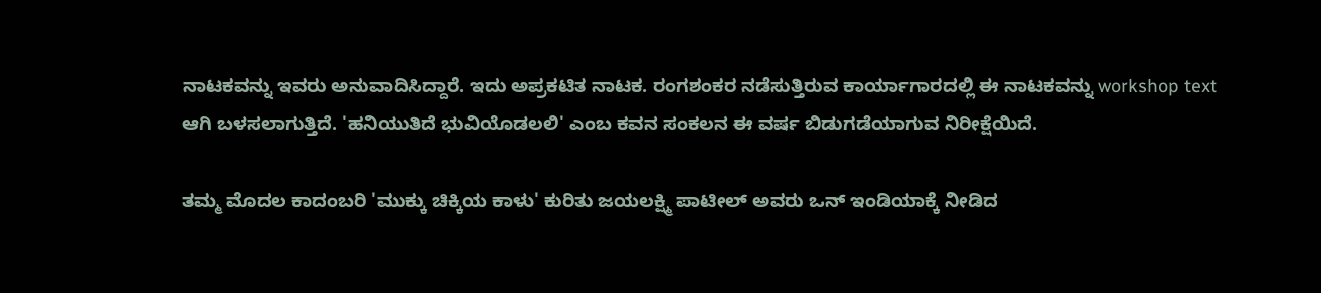ನಾಟಕವನ್ನು ಇವರು ಅನುವಾದಿಸಿದ್ದಾರೆ. ಇದು ಅಪ್ರಕಟಿತ ನಾಟಕ. ರಂಗಶಂಕರ ನಡೆಸುತ್ತಿರುವ ಕಾರ್ಯಾಗಾರದಲ್ಲಿ ಈ ನಾಟಕವನ್ನು workshop text ಆಗಿ ಬಳಸಲಾಗುತ್ತಿದೆ. 'ಹನಿಯುತಿದೆ ಭುವಿಯೊಡಲಲಿ' ಎಂಬ ಕವನ ಸಂಕಲನ ಈ ವರ್ಷ ಬಿಡುಗಡೆಯಾಗುವ ನಿರೀಕ್ಷೆಯಿದೆ.

ತಮ್ಮ ಮೊದಲ ಕಾದಂಬರಿ 'ಮುಕ್ಕು ಚಿಕ್ಕಿಯ ಕಾಳು' ಕುರಿತು ಜಯಲಕ್ಷ್ಮಿ ಪಾಟೀಲ್ ಅವರು ಒನ್ ಇಂಡಿಯಾಕ್ಕೆ ನೀಡಿದ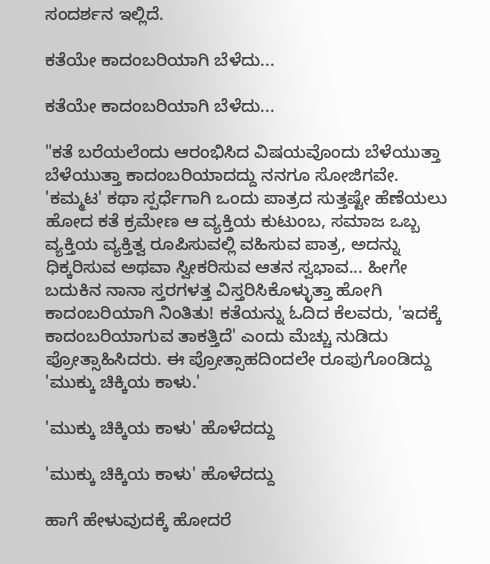ಸಂದರ್ಶನ ಇಲ್ಲಿದೆ.

ಕತೆಯೇ ಕಾದಂಬರಿಯಾಗಿ ಬೆಳೆದು...

ಕತೆಯೇ ಕಾದಂಬರಿಯಾಗಿ ಬೆಳೆದು...

"ಕತೆ ಬರೆಯಲೆಂದು ಆರಂಭಿಸಿದ ವಿಷಯವೊಂದು ಬೆಳೆಯುತ್ತಾ ಬೆಳೆಯುತ್ತಾ ಕಾದಂಬರಿಯಾದದ್ದು ನನಗೂ ಸೋಜಿಗವೇ. 'ಕಮ್ಮಟ' ಕಥಾ ಸ್ಪರ್ಧೆಗಾಗಿ ಒಂದು ಪಾತ್ರದ ಸುತ್ತಷ್ಟೇ ಹೆಣೆಯಲು ಹೋದ ಕತೆ ಕ್ರಮೇಣ ಆ ವ್ಯಕ್ತಿಯ ಕುಟುಂಬ, ಸಮಾಜ ಒಬ್ಬ ವ್ಯಕ್ತಿಯ ವ್ಯಕ್ತಿತ್ವ ರೂಪಿಸುವಲ್ಲಿ ವಹಿಸುವ ಪಾತ್ರ, ಅದನ್ನು ಧಿಕ್ಕರಿಸುವ ಅಥವಾ ಸ್ವೀಕರಿಸುವ ಆತನ ಸ್ವಭಾವ... ಹೀಗೇ ಬದುಕಿನ ನಾನಾ ಸ್ತರಗಳತ್ತ ವಿಸ್ತರಿಸಿಕೊಳ್ಳುತ್ತಾ ಹೋಗಿ ಕಾದಂಬರಿಯಾಗಿ ನಿಂತಿತು! ಕತೆಯನ್ನು ಓದಿದ ಕೆಲವರು, 'ಇದಕ್ಕೆ ಕಾದಂಬರಿಯಾಗುವ ತಾಕತ್ತಿದೆ' ಎಂದು ಮೆಚ್ಚು ನುಡಿದು ಪ್ರೋತ್ಸಾಹಿಸಿದರು. ಈ ಪ್ರೋತ್ಸಾಹದಿಂದಲೇ ರೂಪುಗೊಂಡಿದ್ದು 'ಮುಕ್ಕು ಚಿಕ್ಕಿಯ ಕಾಳು.'

'ಮುಕ್ಕು ಚಿಕ್ಕಿಯ ಕಾಳು' ಹೊಳೆದದ್ದು

'ಮುಕ್ಕು ಚಿಕ್ಕಿಯ ಕಾಳು' ಹೊಳೆದದ್ದು

ಹಾಗೆ ಹೇಳುವುದಕ್ಕೆ ಹೋದರೆ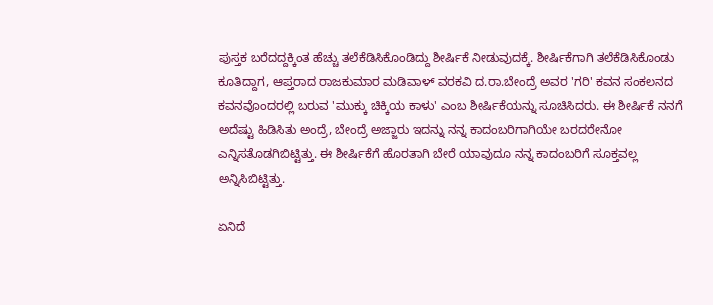ಪುಸ್ತಕ ಬರೆದದ್ದಕ್ಕಿಂತ ಹೆಚ್ಚು ತಲೆಕೆಡಿಸಿಕೊಂಡಿದ್ದು ಶೀರ್ಷಿಕೆ ನೀಡುವುದಕ್ಕೆ. ಶೀರ್ಷಿಕೆಗಾಗಿ ತಲೆಕೆಡಿಸಿಕೊಂಡು ಕೂತಿದ್ದಾಗ, ಆಪ್ತರಾದ ರಾಜಕುಮಾರ ಮಡಿವಾಳ್ ವರಕವಿ ದ.ರಾ.ಬೇಂದ್ರೆ ಅವರ 'ಗರಿ' ಕವನ ಸಂಕಲನದ ಕವನವೊಂದರಲ್ಲಿ ಬರುವ 'ಮುಕ್ಕು ಚಿಕ್ಕಿಯ ಕಾಳು' ಎಂಬ ಶೀರ್ಷಿಕೆಯನ್ನು ಸೂಚಿಸಿದರು. ಈ ಶೀರ್ಷಿಕೆ ನನಗೆ ಅದೆಷ್ಟು ಹಿಡಿಸಿತು ಅಂದ್ರೆ, ಬೇಂದ್ರೆ ಅಜ್ಜಾರು ಇದನ್ನು ನನ್ನ ಕಾದಂಬರಿಗಾಗಿಯೇ ಬರದರೇನೋ ಎನ್ನಿಸತೊಡಗಿಬಿಟ್ಟಿತ್ತು. ಈ ಶೀರ್ಷಿಕೆಗೆ ಹೊರತಾಗಿ ಬೇರೆ ಯಾವುದೂ ನನ್ನ ಕಾದಂಬರಿಗೆ ಸೂಕ್ತವಲ್ಲ ಅನ್ನಿಸಿಬಿಟ್ಟಿತ್ತು.

ಏನಿದೆ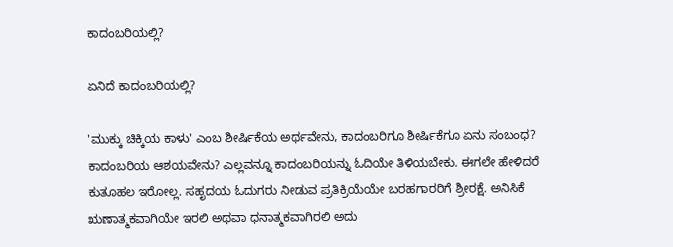ಕಾದಂಬರಿಯಲ್ಲಿ?

ಏನಿದೆ ಕಾದಂಬರಿಯಲ್ಲಿ?

'ಮುಕ್ಕು ಚಿಕ್ಕಿಯ ಕಾಳು' ಎಂಬ ಶೀರ್ಷಿಕೆಯ ಅರ್ಥವೇನು, ಕಾದಂಬರಿಗೂ ಶೀರ್ಷಿಕೆಗೂ ಏನು ಸಂಬಂಧ? ಕಾದಂಬರಿಯ ಆಶಯವೇನು? ಎಲ್ಲವನ್ನೂ ಕಾದಂಬರಿಯನ್ನು ಓದಿಯೇ ತಿಳಿಯಬೇಕು. ಈಗಲೇ ಹೇಳಿದರೆ ಕುತೂಹಲ ಇರೋಲ್ಲ. ಸಹೃದಯ ಓದುಗರು ನೀಡುವ ಪ್ರತಿಕ್ರಿಯೆಯೇ ಬರಹಗಾರರಿಗೆ ಶ್ರೀರಕ್ಷೆ. ಅನಿಸಿಕೆ ಋಣಾತ್ಮಕವಾಗಿಯೇ ಇರಲಿ ಅಥವಾ ಧನಾತ್ಮಕವಾಗಿರಲಿ ಅದು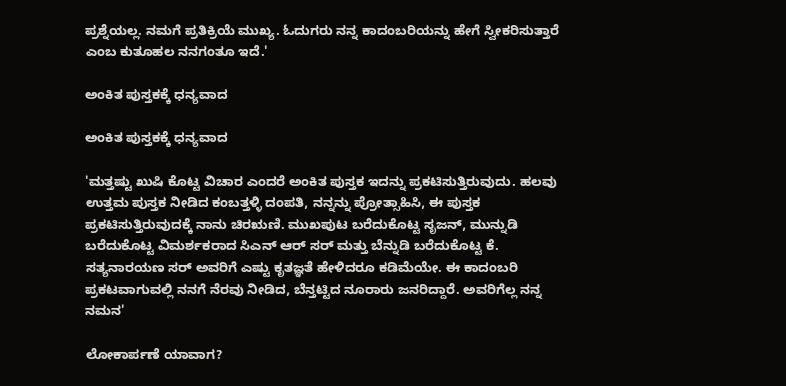ಪ್ರಶ್ನೆಯಲ್ಲ. ನಮಗೆ ಪ್ರತಿಕ್ರಿಯೆ ಮುಖ್ಯ. ಓದುಗರು ನನ್ನ ಕಾದಂಬರಿಯನ್ನು ಹೇಗೆ ಸ್ವೀಕರಿಸುತ್ತಾರೆ ಎಂಬ ಕುತೂಹಲ ನನಗಂತೂ ಇದೆ.'

ಅಂಕಿತ ಪುಸ್ತಕಕ್ಕೆ ಧನ್ಯವಾದ

ಅಂಕಿತ ಪುಸ್ತಕಕ್ಕೆ ಧನ್ಯವಾದ

'ಮತ್ತಷ್ಟು ಖುಷಿ ಕೊಟ್ಟ ವಿಚಾರ ಎಂದರೆ ಅಂಕಿತ ಪುಸ್ತಕ ಇದನ್ನು ಪ್ರಕಟಿಸುತ್ತಿರುವುದು. ಹಲವು ಉತ್ತಮ ಪುಸ್ತಕ ನೀಡಿದ ಕಂಬತ್ತಳ್ಳಿ ದಂಪತಿ, ನನ್ನನ್ನು ಪ್ರೋತ್ಸಾಹಿಸಿ, ಈ ಪುಸ್ತಕ ಪ್ರಕಟಿಸುತ್ತಿರುವುದಕ್ಕೆ ನಾನು ಚಿರಋಣಿ. ಮುಖಪುಟ ಬರೆದುಕೊಟ್ಟ ಸೃಜನ್, ಮುನ್ನುಡಿ ಬರೆದುಕೊಟ್ಟ ವಿಮರ್ಶಕರಾದ ಸಿಎನ್ ಆರ್ ಸರ್ ಮತ್ತು ಬೆನ್ನುಡಿ ಬರೆದುಕೊಟ್ಟ ಕೆ. ಸತ್ಯನಾರಯಣ ಸರ್ ಅವರಿಗೆ ಎಷ್ಟು ಕೃತಜ್ಞತೆ ಹೇಳಿದರೂ ಕಡಿಮೆಯೇ. ಈ ಕಾದಂಬರಿ ಪ್ರಕಟವಾಗುವಲ್ಲಿ ನನಗೆ ನೆರವು ನೀಡಿದ, ಬೆನ್ತಟ್ಟಿದ ನೂರಾರು ಜನರಿದ್ದಾರೆ. ಅವರಿಗೆಲ್ಲ ನನ್ನ ನಮನ'

ಲೋಕಾರ್ಪಣೆ ಯಾವಾಗ?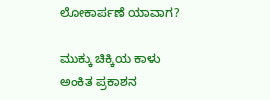ಲೋಕಾರ್ಪಣೆ ಯಾವಾಗ?

ಮುಕ್ಕು ಚಿಕ್ಕಿಯ ಕಾಳು
ಅಂಕಿತ ಪ್ರಕಾಶನ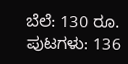ಬೆಲೆ: 130 ರೂ.
ಪುಟಗಳು: 136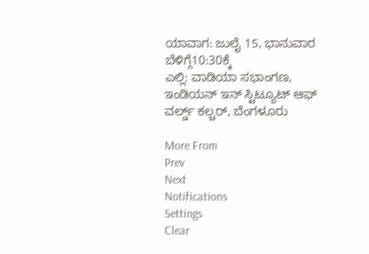ಯಾವಾಗ: ಜುಲೈ 15, ಭಾನುವಾರ ಬೆಳಿಗ್ಗೆ10:30ಕ್ಕೆ
ಎಲ್ಲಿ: ವಾಡಿಯಾ ಸಭಾಂಗಣ, ಇಂಡಿಯನ್ ಇನ್ ಸ್ಟಿಟ್ಯೂಟ್ ಆಫ್ ವರ್ಲ್ಡ್ ಕಲ್ಚರ್, ಬೆಂಗಳೂರು

More From
Prev
Next
Notifications
Settings
Clear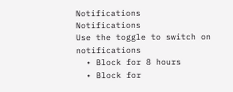Notifications
Notifications
Use the toggle to switch on notifications
  • Block for 8 hours
  • Block for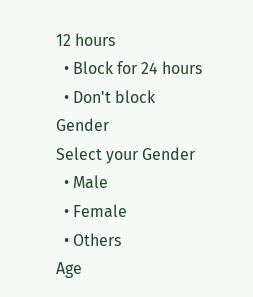12 hours
  • Block for 24 hours
  • Don't block
Gender
Select your Gender
  • Male
  • Female
  • Others
Age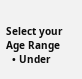Select your Age Range
  • Under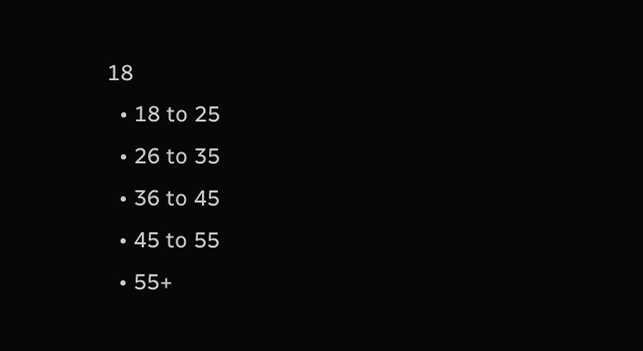18
  • 18 to 25
  • 26 to 35
  • 36 to 45
  • 45 to 55
  • 55+